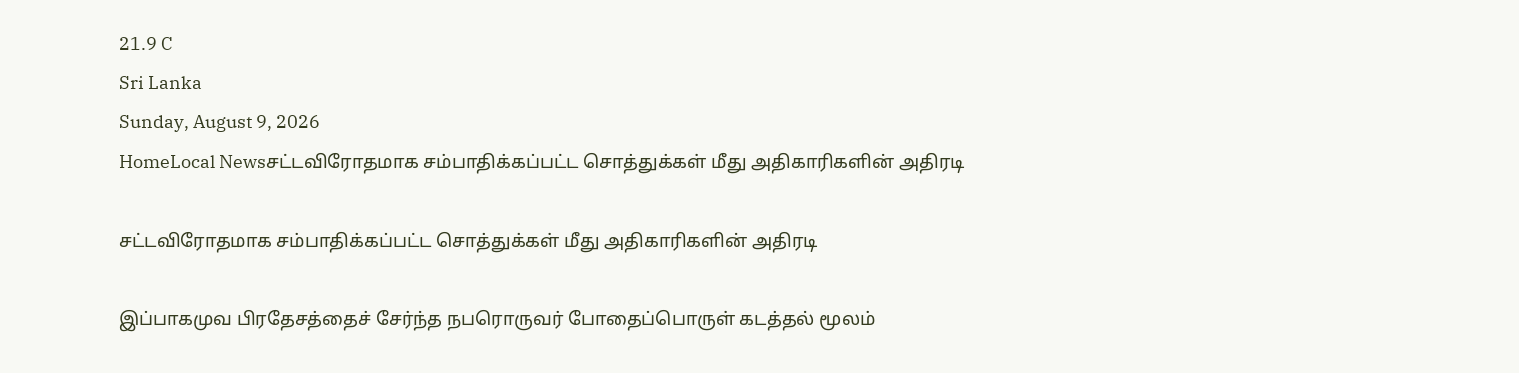21.9 C
Sri Lanka
Sunday, August 9, 2026
HomeLocal Newsசட்டவிரோதமாக சம்பாதிக்கப்பட்ட சொத்துக்கள் மீது அதிகாரிகளின் அதிரடி

சட்டவிரோதமாக சம்பாதிக்கப்பட்ட சொத்துக்கள் மீது அதிகாரிகளின் அதிரடி

இப்பாகமுவ பிரதேசத்தைச் சேர்ந்த நபரொருவர் போதைப்பொருள் கடத்தல் மூலம்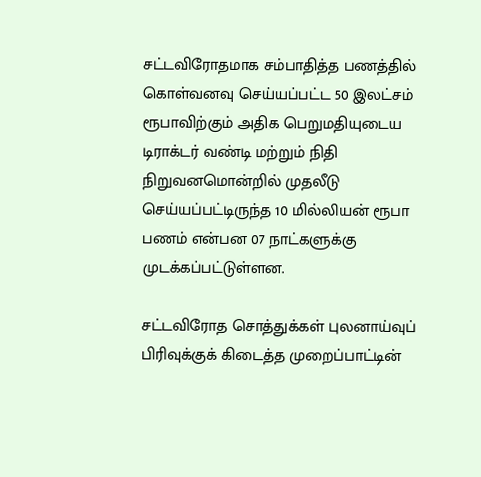சட்டவிரோதமாக சம்பாதித்த பணத்தில் கொள்வனவு செய்யப்பட்ட 50 இலட்சம் ரூபாவிற்கும் அதிக பெறுமதியுடைய டிராக்டர் வண்டி மற்றும் நிதி நிறுவனமொன்றில் முதலீடு செய்யப்பட்டிருந்த 10 மில்லியன் ரூபா பணம் என்பன 07 நாட்களுக்கு முடக்கப்பட்டுள்ளன.

சட்டவிரோத சொத்துக்கள் புலனாய்வுப் பிரிவுக்குக் கிடைத்த முறைப்பாட்டின்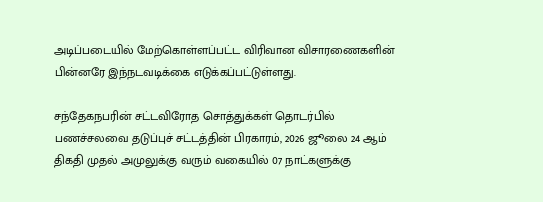அடிப்படையில் மேற்கொள்ளப்பட்ட விரிவான விசாரணைகளின் பின்னரே இந்நடவடிக்கை எடுக்கப்பட்டுள்ளது.

சந்தேகநபரின் சட்டவிரோத சொத்துக்கள் தொடர்பில் பணச்சலவை தடுப்புச் சட்டத்தின் பிரகாரம், 2026 ஜூலை 24 ஆம் திகதி முதல் அமுலுக்கு வரும் வகையில் 07 நாட்களுக்கு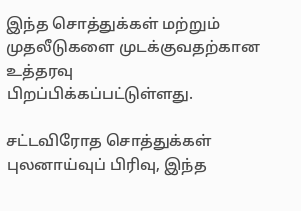இந்த சொத்துக்கள் மற்றும் முதலீடுகளை முடக்குவதற்கான உத்தரவு பிறப்பிக்கப்பட்டுள்ளது.

சட்டவிரோத சொத்துக்கள் புலனாய்வுப் பிரிவு, இந்த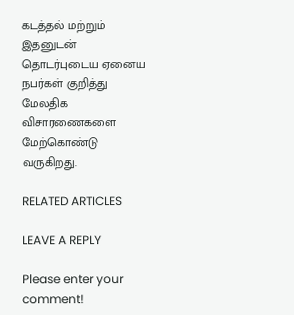கடத்தல் மற்றும் இதனுடன் தொடர்புடைய ஏனைய நபர்கள் குறித்து மேலதிக விசாரணைகளை மேற்கொண்டு வருகிறது.

RELATED ARTICLES

LEAVE A REPLY

Please enter your comment!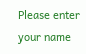Please enter your name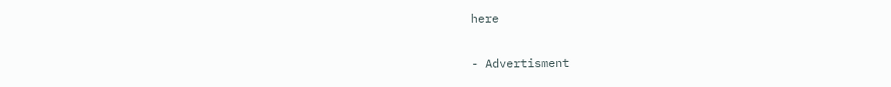here

- Advertisment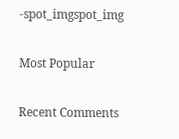-spot_imgspot_img

Most Popular

Recent Comments